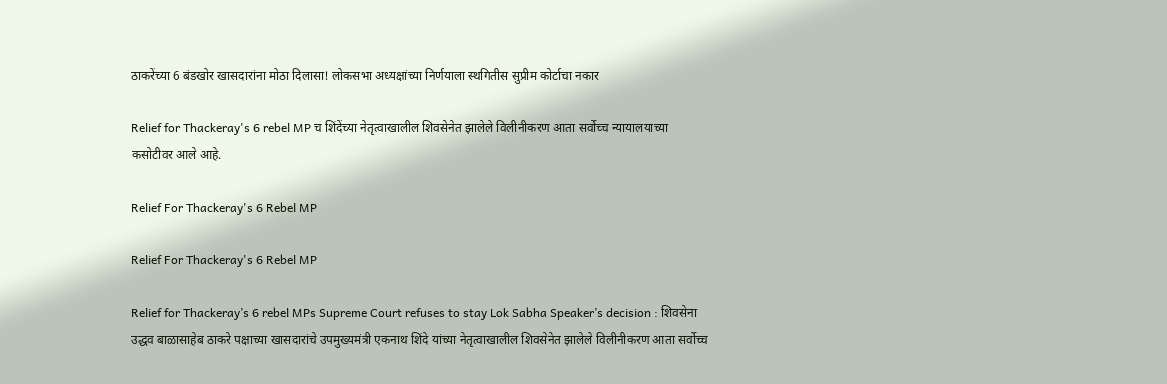ठाकरेंच्या 6 बंडखोर खासदारांना मोठा दिलासा! लोकसभा अध्यक्षांच्या निर्णयाला स्थगितीस सुप्रीम कोर्टाचा नकार

Relief for Thackeray's 6 rebel MP च शिंदेंच्या नेतृत्वाखालील शिवसेनेत झालेले विलीनीकरण आता सर्वोच्च न्यायालयाच्या कसोटीवर आले आहे.

Relief For Thackeray's 6 Rebel MP

Relief For Thackeray's 6 Rebel MP

Relief for Thackeray’s 6 rebel MPs Supreme Court refuses to stay Lok Sabha Speaker’s decision : शिवसेना उद्धव बाळासाहेब ठाकरे पक्षाच्या खासदारांचे उपमुख्यमंत्री एकनाथ शिंदे यांच्या नेतृत्वाखालील शिवसेनेत झालेले विलीनीकरण आता सर्वोच्च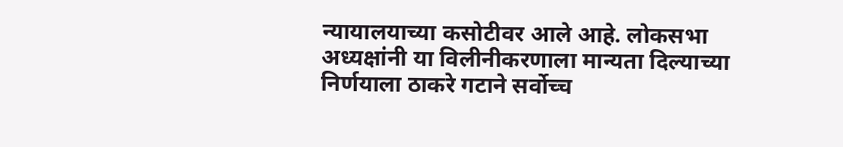न्यायालयाच्या कसोटीवर आले आहे. लोकसभा अध्यक्षांनी या विलीनीकरणाला मान्यता दिल्याच्या निर्णयाला ठाकरे गटाने सर्वोच्च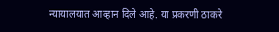न्यायालयात आव्हान दिले आहे. या प्रकरणी ठाकरे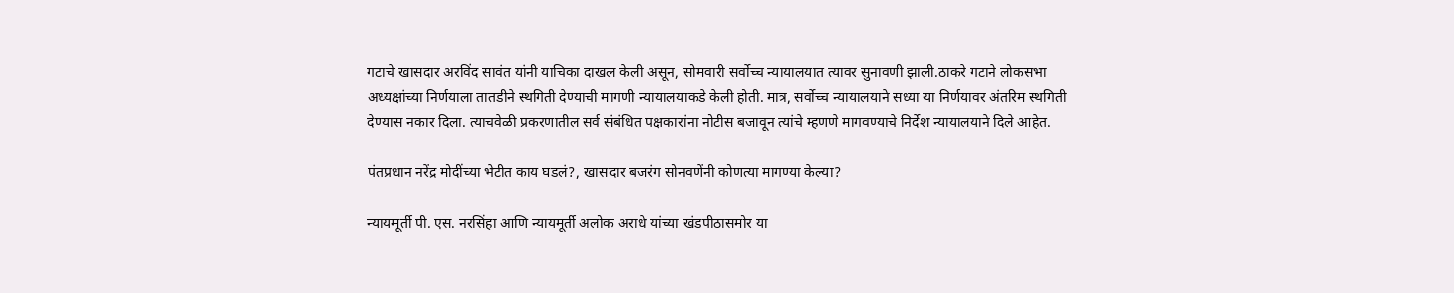गटाचे खासदार अरविंद सावंत यांनी याचिका दाखल केली असून, सोमवारी सर्वोच्च न्यायालयात त्यावर सुनावणी झाली.ठाकरे गटाने लोकसभा अध्यक्षांच्या निर्णयाला तातडीने स्थगिती देण्याची मागणी न्यायालयाकडे केली होती. मात्र, सर्वोच्च न्यायालयाने सध्या या निर्णयावर अंतरिम स्थगिती देण्यास नकार दिला. त्याचवेळी प्रकरणातील सर्व संबंधित पक्षकारांना नोटीस बजावून त्यांचे म्हणणे मागवण्याचे निर्देश न्यायालयाने दिले आहेत.

पंतप्रधान नरेंद्र मोदींच्या भेटीत काय घडलं?, खासदार बजरंग सोनवणेंनी कोणत्या मागण्या केल्या?

न्यायमूर्ती पी. एस. नरसिंहा आणि न्यायमूर्ती अलोक अराधे यांच्या खंडपीठासमोर या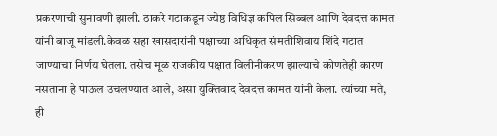प्रकरणाची सुनावणी झाली. ठाकरे गटाकडून ज्येष्ठ विधिज्ञ कपिल सिब्बल आणि देवदत्त कामत यांनी बाजू मांडली.केवळ सहा खासदारांनी पक्षाच्या अधिकृत संमतीशिवाय शिंदे गटात जाण्याचा निर्णय घेतला. तसेच मूळ राजकीय पक्षात विलीनीकरण झाल्याचे कोणतेही कारण नसताना हे पाऊल उचलण्यात आले, असा युक्तिवाद देवदत्त कामत यांनी केला. त्यांच्या मते, ही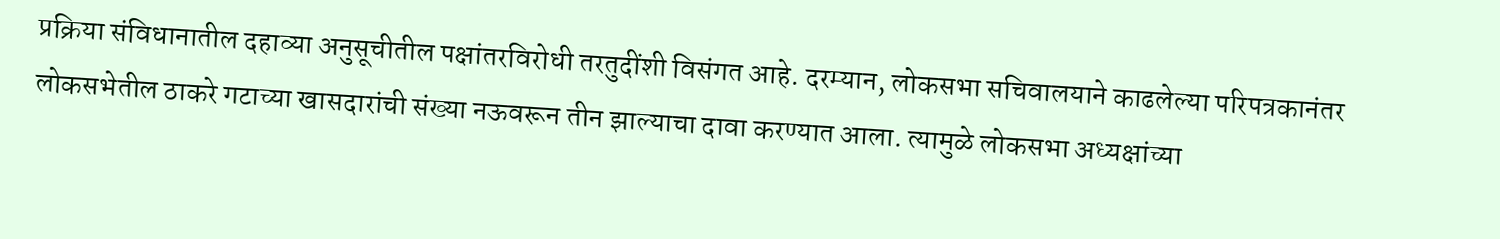प्रक्रिया संविधानातील दहाव्या अनुसूचीतील पक्षांतरविरोधी तरतुदींशी विसंगत आहे. दरम्यान, लोकसभा सचिवालयाने काढलेल्या परिपत्रकानंतर लोकसभेतील ठाकरे गटाच्या खासदारांची संख्या नऊवरून तीन झाल्याचा दावा करण्यात आला. त्यामुळे लोकसभा अध्यक्षांच्या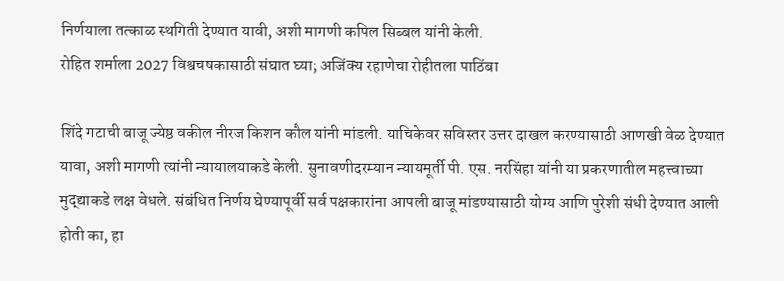निर्णयाला तत्काळ स्थगिती देण्यात यावी, अशी मागणी कपिल सिब्बल यांनी केली.
रोहित शर्माला 2027 विश्वचषकासाठी संघात घ्या; अजिंक्य रहाणेचा रोहीतला पाठिंबा

शिंदे गटाची बाजू ज्येष्ठ वकील नीरज किशन कौल यांनी मांडली. याचिकेवर सविस्तर उत्तर दाखल करण्यासाठी आणखी वेळ देण्यात यावा, अशी मागणी त्यांनी न्यायालयाकडे केली. सुनावणीदरम्यान न्यायमूर्ती पी. एस. नरसिंहा यांनी या प्रकरणातील महत्त्वाच्या मुद्द्याकडे लक्ष वेधले. संबंधित निर्णय घेण्यापूर्वी सर्व पक्षकारांना आपली बाजू मांडण्यासाठी योग्य आणि पुरेशी संधी देण्यात आली होती का, हा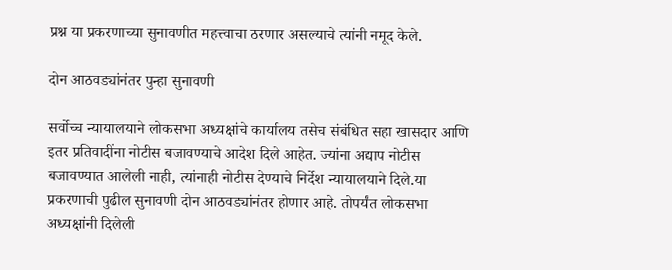प्रश्न या प्रकरणाच्या सुनावणीत महत्त्वाचा ठरणार असल्याचे त्यांनी नमूद केले.

दोन आठवड्यांनंतर पुन्हा सुनावणी

सर्वोच्च न्यायालयाने लोकसभा अध्यक्षांचे कार्यालय तसेच संबंधित सहा खासदार आणि इतर प्रतिवादींना नोटीस बजावण्याचे आदेश दिले आहेत. ज्यांना अद्याप नोटीस बजावण्यात आलेली नाही, त्यांनाही नोटीस देण्याचे निर्देश न्यायालयाने दिले.या प्रकरणाची पुढील सुनावणी दोन आठवड्यांनंतर होणार आहे. तोपर्यंत लोकसभा अध्यक्षांनी दिलेली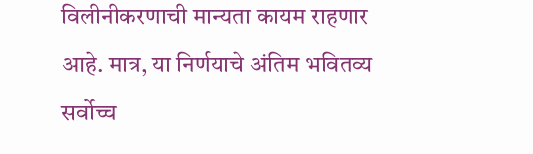विलीनीकरणाची मान्यता कायम राहणार आहे. मात्र, या निर्णयाचे अंतिम भवितव्य सर्वोच्च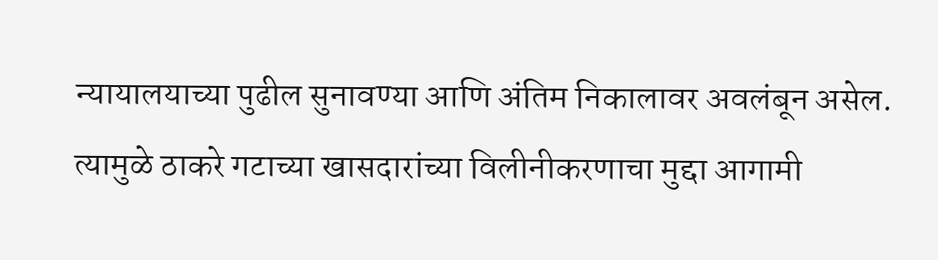न्यायालयाच्या पुढील सुनावण्या आणि अंतिम निकालावर अवलंबून असेल. त्यामुळे ठाकरे गटाच्या खासदारांच्या विलीनीकरणाचा मुद्दा आगामी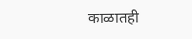काळातही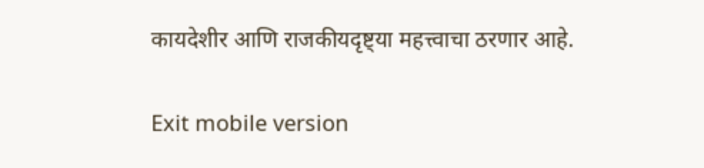कायदेशीर आणि राजकीयदृष्ट्या महत्त्वाचा ठरणार आहे.

Exit mobile version